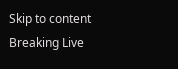Skip to content
Breaking Live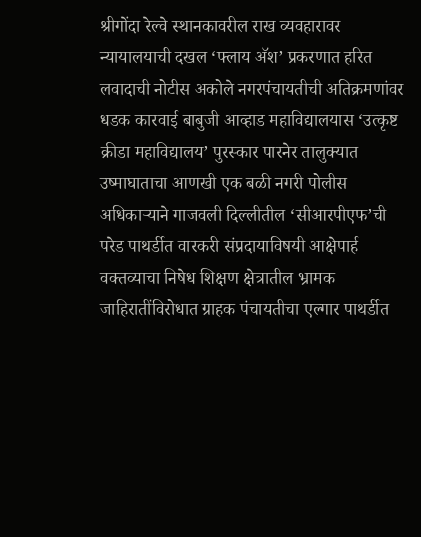श्रीगोंदा रेल्वे स्थानकावरील राख व्यवहारावर न्यायालयाची दखल ‘फ्लाय अ‍ॅश’ प्रकरणात हरित लवादाची नोटीस अकोले नगरपंचायतीची अतिक्रमणांवर धडक कारवाई बाबुजी आव्हाड महाविद्यालयास ‘उत्कृष्ट क्रीडा महाविद्यालय’ पुरस्कार पारनेर तालुक्यात उष्माघाताचा आणखी एक बळी नगरी पोलीस अधिकार्‍याने गाजवली दिल्लीतील ‘सीआरपीएफ’ची परेड पाथर्डीत वारकरी संप्रदायाविषयी आक्षेपार्ह वक्तव्याचा निषेध शिक्षण क्षेत्रातील भ्रामक जाहिरातींविरोधात ग्राहक पंचायतीचा एल्गार पाथर्डीत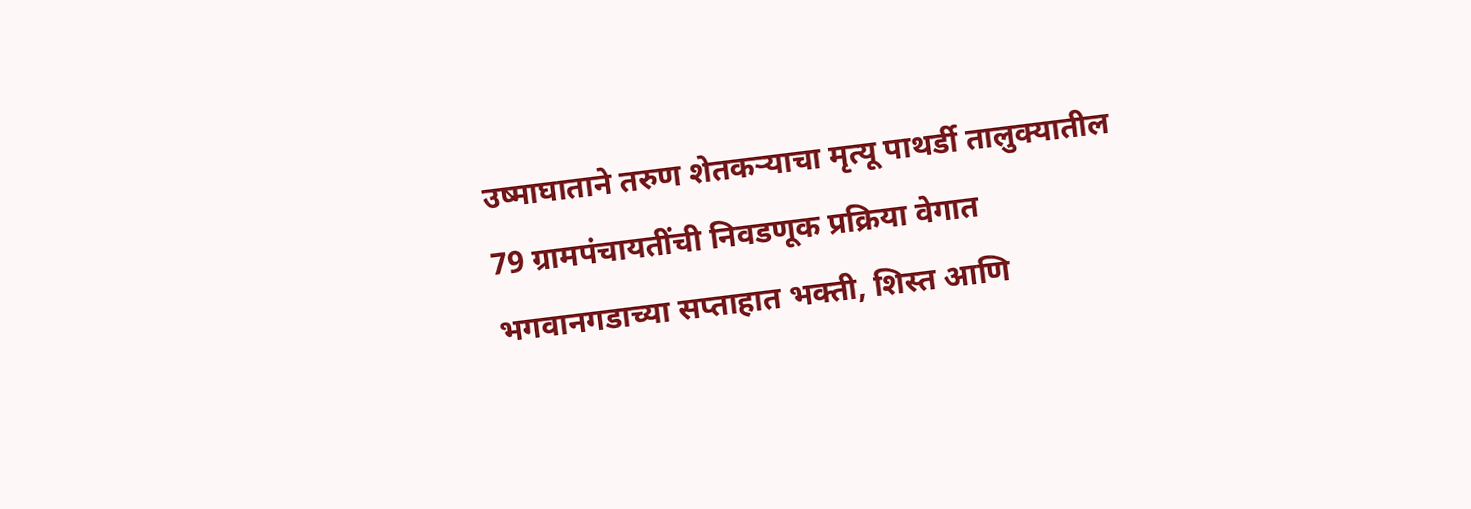उष्माघाताने तरुण शेतकर्‍याचा मृत्यू पाथर्डी तालुक्यातील 79 ग्रामपंचायतींची निवडणूक प्रक्रिया वेगात भगवानगडाच्या सप्ताहात भक्ती, शिस्त आणि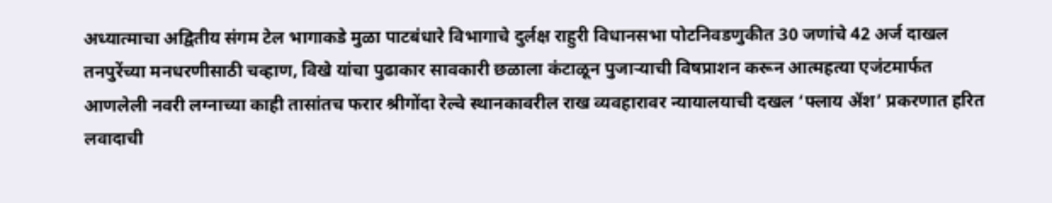अध्यात्माचा अद्वितीय संगम टेल भागाकडे मुळा पाटबंधारे विभागाचे दुर्लक्ष राहुरी विधानसभा पोटनिवडणुकीत 30 जणांचे 42 अर्ज दाखल तनपुरेंच्या मनधरणीसाठी चव्हाण, विखे यांचा पुढाकार सावकारी छळाला कंटाळून पुजार्‍याची विषप्राशन करून आत्महत्या एजंटमार्फत आणलेली नवरी लग्नाच्या काही तासांतच फरार श्रीगोंदा रेल्वे स्थानकावरील राख व्यवहारावर न्यायालयाची दखल ‘फ्लाय अ‍ॅश’ प्रकरणात हरित लवादाची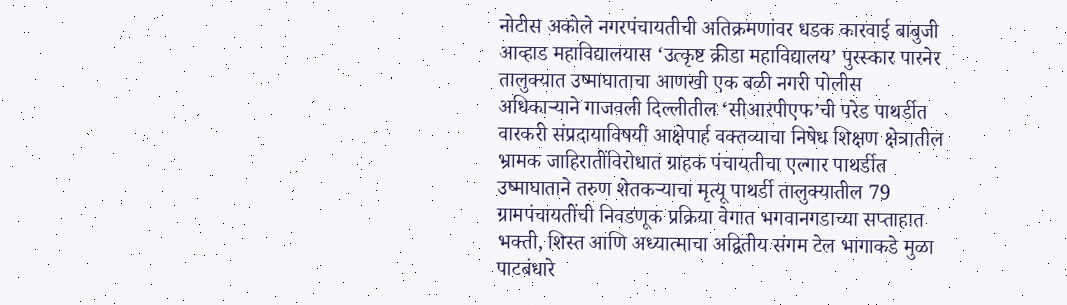नोटीस अकोले नगरपंचायतीची अतिक्रमणांवर धडक कारवाई बाबुजी आव्हाड महाविद्यालयास ‘उत्कृष्ट क्रीडा महाविद्यालय’ पुरस्कार पारनेर तालुक्यात उष्माघाताचा आणखी एक बळी नगरी पोलीस अधिकार्‍याने गाजवली दिल्लीतील ‘सीआरपीएफ’ची परेड पाथर्डीत वारकरी संप्रदायाविषयी आक्षेपार्ह वक्तव्याचा निषेध शिक्षण क्षेत्रातील भ्रामक जाहिरातींविरोधात ग्राहक पंचायतीचा एल्गार पाथर्डीत उष्माघाताने तरुण शेतकर्‍याचा मृत्यू पाथर्डी तालुक्यातील 79 ग्रामपंचायतींची निवडणूक प्रक्रिया वेगात भगवानगडाच्या सप्ताहात भक्ती, शिस्त आणि अध्यात्माचा अद्वितीय संगम टेल भागाकडे मुळा पाटबंधारे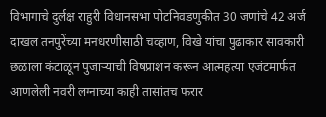विभागाचे दुर्लक्ष राहुरी विधानसभा पोटनिवडणुकीत 30 जणांचे 42 अर्ज दाखल तनपुरेंच्या मनधरणीसाठी चव्हाण, विखे यांचा पुढाकार सावकारी छळाला कंटाळून पुजार्‍याची विषप्राशन करून आत्महत्या एजंटमार्फत आणलेली नवरी लग्नाच्या काही तासांतच फरार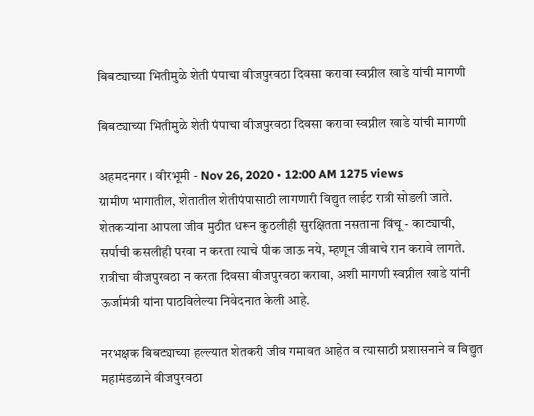बिबट्याच्या भितीमुळे शेती पंपाचा वीजपुरवठा दिवसा करावा स्वप्नील खाडे यांची मागणी

बिबट्याच्या भितीमुळे शेती पंपाचा वीजपुरवठा दिवसा करावा स्वप्नील खाडे यांची मागणी

अहमदनगर । वीरभूमी - Nov 26, 2020 • 12:00 AM 1275 views
ग्रामीण भागातील, शेतातील शेतीपंपासाठी लागणारी विद्युत लाईट रात्री सोडली जाते. शेतकर्‍यांना आपला जीव मुठीत धरून कुठलीही सुरक्षितता नसताना विंचू - काट्याची, सर्पाची कसलीही परवा न करता त्याचे पीक जाऊ नये, म्हणून जीवाचे रान करावे लागते. रात्रीचा वीजपुरवठा न करता दिवसा वीजपुरवठा करावा, अशी मागणी स्वप्नील खाडे यांनी ऊर्जामंत्री यांना पाठविलेल्या निवेदनात केली आहे.

नरभक्षक बिबट्याच्या हल्ल्यात शेतकरी जीव गमावत आहेत व त्यासाठी प्रशासनाने व विद्युत महामंडळाने वीजपुरवठा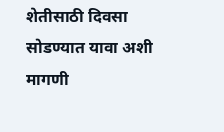शेतीसाठी दिवसा सोडण्यात यावा अशी मागणी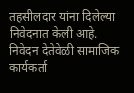तहसीलदार यांना दिलेल्या निवेदनात केली आहे. निवेदन देतेवेळी सामाजिक कार्यकर्ता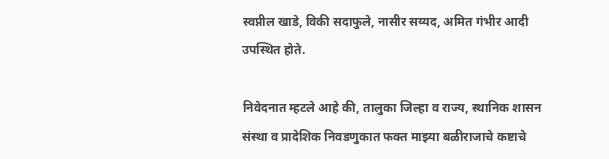स्वप्नील खाडे, विकी सदाफुले, नासीर सय्यद, अमित गंभीर आदी उपस्थित होते.

निवेदनात म्हटले आहे की, तालुका जिल्हा व राज्य, स्थानिक शासन संस्था व प्रादेशिक निवडणुकात फक्त माझ्या बळीराजाचे कष्टाचे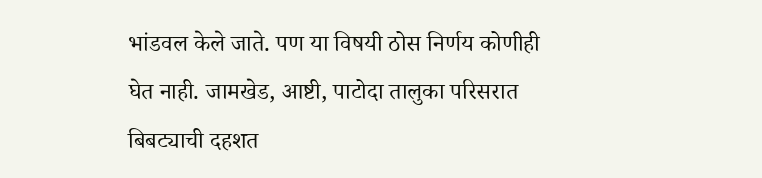भांडवल केले जाते. पण या विषयी ठोस निर्णय कोणीही घेत नाही. जामखेड, आष्टी, पाटोदा तालुका परिसरात बिबट्याची दहशत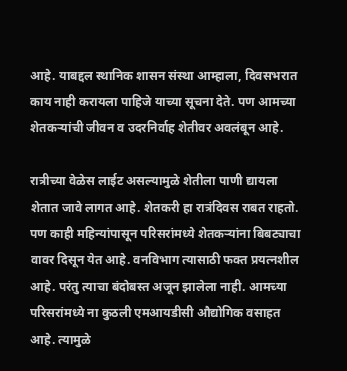आहे. याबद्दल स्थानिक शासन संस्था आम्हाला, दिवसभरात काय नाही करायला पाहिजे याच्या सूचना देते. पण आमच्या शेतकर्‍यांची जीवन व उदरनिर्वाह शेतीवर अवलंबून आहे.

रात्रीच्या वेळेस लाईट असल्यामुळे शेतीला पाणी द्यायला शेतात जावे लागत आहे. शेतकरी हा रात्रंदिवस राबत राहतो. पण काही महिन्यांपासून परिसरांमध्ये शेतकर्‍यांना बिबट्याचा वावर दिसून येत आहे. वनविभाग त्यासाठी फक्त प्रयत्नशील आहे. परंतु त्याचा बंदोबस्त अजून झालेला नाही. आमच्या परिसरांमध्ये ना कुठली एमआयडीसी औद्योगिक वसाहत आहे. त्यामुळे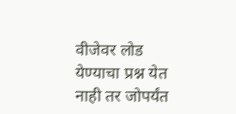वीजेवर लोड येण्याचा प्रश्न येत नाही तर जोपर्यंत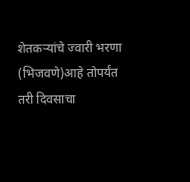शेतकर्‍यांचे ज्वारी भरणा (भिजवणे)आहे तोपर्यंत तरी दिवसाचा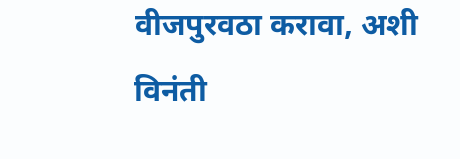वीजपुरवठा करावा, अशी विनंती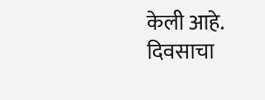केली आहे. दिवसाचा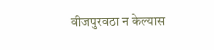वीजपुरवठा न केल्यास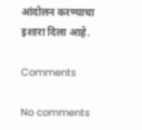आंदोलन करण्याचा इशारा दिला आहे.

Comments

No comments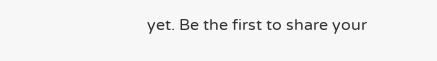yet. Be the first to share your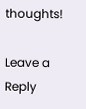thoughts!

Leave a Reply